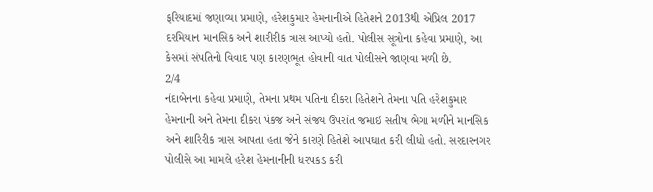ફરિયાદમાં જણાવ્યા પ્રમાણે, હરેશકુમાર હેમનાનીએ હિતેશને 2013થી એપ્રિલ 2017 દરમિયાન માનસિક અને શારીરીક ત્રાસ આપ્યો હતો. પોલીસ સૂત્રોના કહેવા પ્રમાણે, આ કેસમાં સંપતિનો વિવાદ પણ કારણભૂત હોવાની વાત પોલીસને જાણવા મળી છે.
2/4
નંદાબેનના કહેવા પ્રમાણે, તેમના પ્રથમ પતિના દીકરા હિતેશને તેમના પતિ હરેશકુમાર હેમનાની અને તેમના દીકરા પંકજ અને સંજય ઉપરાંત જમાઇ સતીષ ભેગા મળીને માનસિક અને શારિરીક ત્રાસ આપતા હતા જેને કારણે હિતેશે આપઘાત કરી લીધો હતો. સરદારનગર પોલીસે આ મામલે હરેશ હેમનાનીની ધરપકડ કરી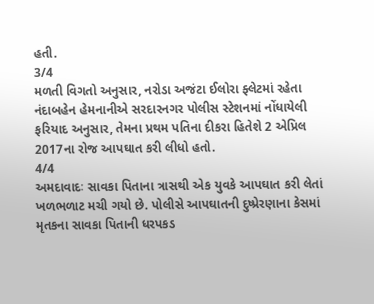હતી.
3/4
મળતી વિગતો અનુસાર, નરોડા અજંટા ઈલોરા ફ્લેટમાં રહેતા નંદાબહેન હેમનાનીએ સરદારનગર પોલીસ સ્ટેશનમાં નોંધાયેલી ફરિયાદ અનુસાર, તેમના પ્રથમ પતિના દીકરા હિતેશે 2 એપ્રિલ 2017ના રોજ આપઘાત કરી લીધો હતો.
4/4
અમદાવાદઃ સાવકા પિતાના ત્રાસથી એક યુવકે આપઘાત કરી લેતાં ખળભળાટ મચી ગયો છે. પોલીસે આપઘાતની દુષ્પ્રેરણાના કેસમાં મૃતકના સાવકા પિતાની ધરપકડ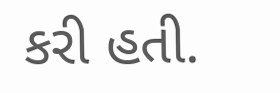કરી હતી.